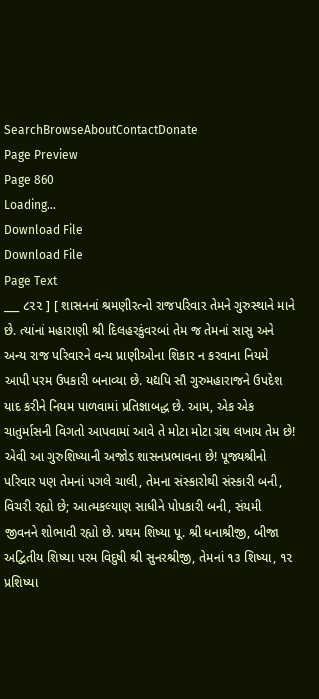SearchBrowseAboutContactDonate
Page Preview
Page 860
Loading...
Download File
Download File
Page Text
___ ૮૨૨ ] [ શાસનનાં શ્રમણીરત્નો રાજપરિવાર તેમને ગુરુસ્થાને માને છે. ત્યાંનાં મહારાણી શ્રી દિલહરકુંવરબાં તેમ જ તેમનાં સાસુ અને અન્ય રાજ પરિવારને વન્ય પ્રાણીઓના શિકાર ન કરવાના નિયમે આપી પરમ ઉપકારી બનાવ્યા છે. યદ્યપિ સૌ ગુરુમહારાજને ઉપદેશ યાદ કરીને નિયમ પાળવામાં પ્રતિજ્ઞાબદ્ધ છે. આમ, એક એક ચાતુર્માસની વિગતો આપવામાં આવે તે મોટા મોટા ગ્રંથ લખાય તેમ છે! એવી આ ગુરુશિષ્યાની અજોડ શાસનપ્રભાવના છે! પૂજ્યશ્રીનો પરિવાર પણ તેમનાં પગલે ચાલી, તેમના સંસ્કારોથી સંસ્કારી બની, વિચરી રહ્યો છે; આત્મકલ્યાણ સાધીને પોપકારી બની, સંયમી જીવનને શોભાવી રહ્યો છે. પ્રથમ શિષ્યા પૂ. શ્રી ધનાશ્રીજી, બીજા અદ્વિતીય શિષ્યા પરમ વિદુષી શ્રી સુનરશ્રીજી, તેમનાં ૧૩ શિષ્યા, ૧૨ પ્રશિષ્યા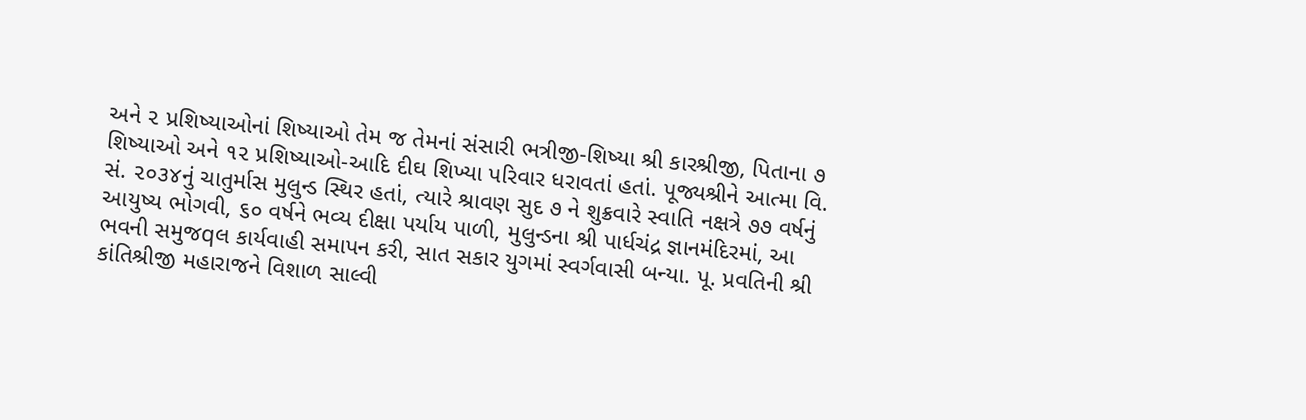અને ૨ પ્રશિષ્યાઓનાં શિષ્યાઓ તેમ જ તેમનાં સંસારી ભત્રીજી-શિષ્યા શ્રી કારશ્રીજી, પિતાના ૭ શિષ્યાઓ અને ૧૨ પ્રશિષ્યાઓ-આદિ દીઘ શિખ્યા પરિવાર ધરાવતાં હતાં. પૂજ્યશ્રીને આત્મા વિ. સં. ૨૦૩૪નું ચાતુર્માસ મુલુન્ડ સ્થિર હતાં, ત્યારે શ્રાવણ સુદ ૭ ને શુક્રવારે સ્વાતિ નક્ષત્રે ૭૭ વર્ષનું આયુષ્ય ભોગવી, ૬૦ વર્ષને ભવ્ય દીક્ષા પર્યાય પાળી, મુલુન્ડના શ્રી પાર્ધચંદ્ર જ્ઞાનમંદિરમાં, આ ભવની સમુજqલ કાર્યવાહી સમાપન કરી, સાત સકાર યુગમાં સ્વર્ગવાસી બન્યા. પૂ. પ્રવતિની શ્રી કાંતિશ્રીજી મહારાજને વિશાળ સાલ્વી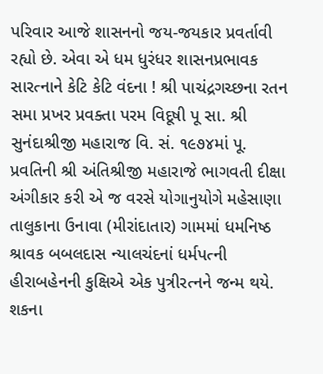પરિવાર આજે શાસનનો જય-જયકાર પ્રવર્તાવી રહ્યો છે. એવા એ ધમ ધુરંધર શાસનપ્રભાવક સારત્નાને કેટિ કેટિ વંદના ! શ્રી પાચંદ્રગચ્છના રતન સમા પ્રખર પ્રવક્તા પરમ વિદૂષી પૂ સા. શ્રી સુનંદાશ્રીજી મહારાજ વિ. સં. ૧૯૭૪માં પૂ. પ્રવતિની શ્રી અંતિશ્રીજી મહારાજે ભાગવતી દીક્ષા અંગીકાર કરી એ જ વરસે યોગાનુયોગે મહેસાણા તાલુકાના ઉનાવા (મીરાંદાતાર) ગામમાં ધમનિષ્ઠ શ્રાવક બબલદાસ ન્યાલચંદનાં ધર્મપત્ની હીરાબહેનની કુક્ષિએ એક પુત્રીરત્નને જન્મ થયે. શકના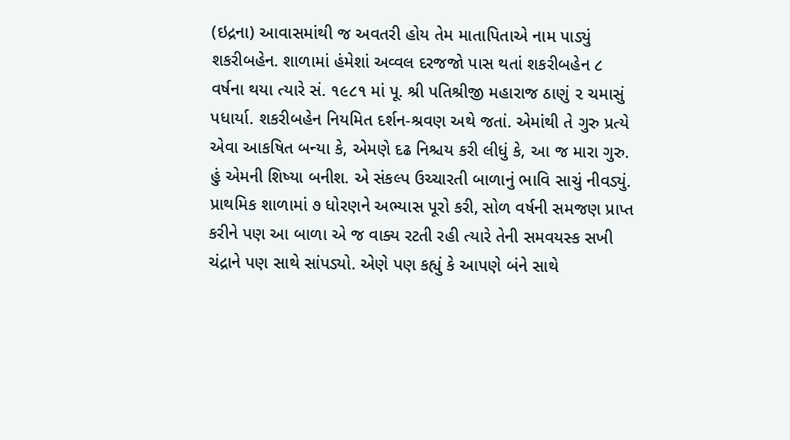(ઇદ્રના) આવાસમાંથી જ અવતરી હોય તેમ માતાપિતાએ નામ પાડ્યું શકરીબહેન. શાળામાં હંમેશાં અવ્વલ દરજજો પાસ થતાં શકરીબહેન ૮ વર્ષના થયા ત્યારે સં. ૧૯૮૧ માં પૂ. શ્રી પતિશ્રીજી મહારાજ ઠાણું ૨ ચમાસું પધાર્યા. શકરીબહેન નિયમિત દર્શન-શ્રવણ અથે જતાં. એમાંથી તે ગુરુ પ્રત્યે એવા આકષિત બન્યા કે, એમણે દઢ નિશ્ચય કરી લીધું કે, આ જ મારા ગુરુ. હું એમની શિષ્યા બનીશ. એ સંકલ્પ ઉચ્ચારતી બાળાનું ભાવિ સાચું નીવડ્યું. પ્રાથમિક શાળામાં ૭ ધોરણને અભ્યાસ પૂરો કરી, સોળ વર્ષની સમજણ પ્રાપ્ત કરીને પણ આ બાળા એ જ વાક્ય રટતી રહી ત્યારે તેની સમવયસ્ક સખી ચંદ્રાને પણ સાથે સાંપડ્યો. એણે પણ કહ્યું કે આપણે બંને સાથે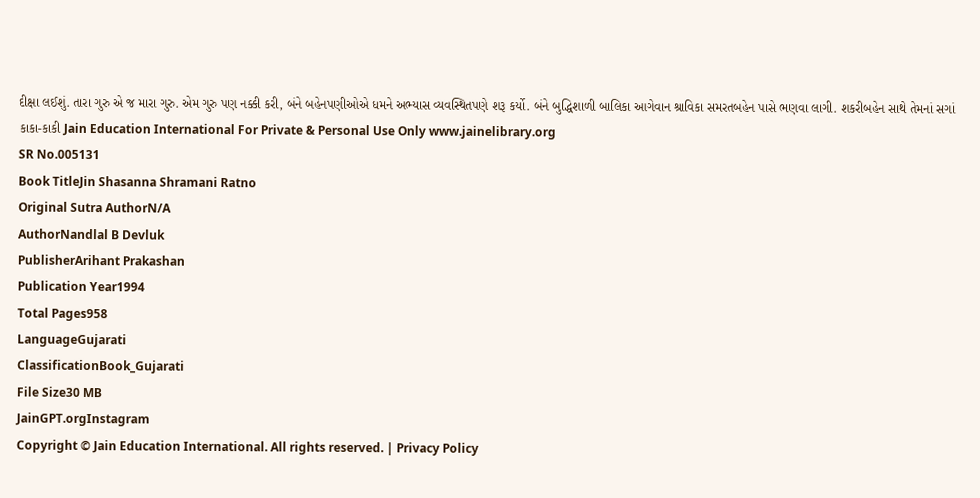દીક્ષા લઈશું. તારા ગુરુ એ જ મારા ગુરુ. એમ ગુરુ પણ નક્કી કરી, બંને બહેનપણીઓએ ધમને અભ્યાસ વ્યવસ્થિતપણે શરૂ કર્યો. બંને બુદ્ધિશાળી બાલિકા આગેવાન શ્રાવિકા સમરતબહેન પાસે ભણવા લાગી. શકરીબહેન સાથે તેમનાં સગાં કાકા-કાકી Jain Education International For Private & Personal Use Only www.jainelibrary.org
SR No.005131
Book TitleJin Shasanna Shramani Ratno
Original Sutra AuthorN/A
AuthorNandlal B Devluk
PublisherArihant Prakashan
Publication Year1994
Total Pages958
LanguageGujarati
ClassificationBook_Gujarati
File Size30 MB
JainGPT.orgInstagram
Copyright © Jain Education International. All rights reserved. | Privacy Policy